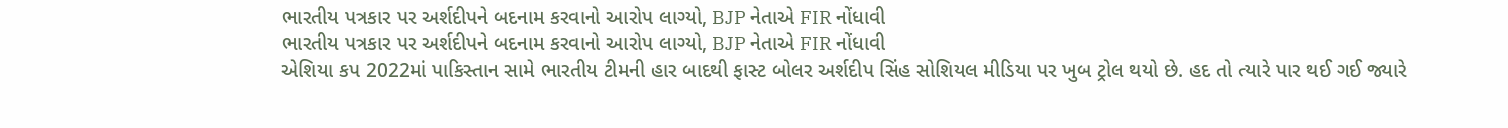ભારતીય પત્રકાર પર અર્શદીપને બદનામ કરવાનો આરોપ લાગ્યો, BJP નેતાએ FIR નોંધાવી
ભારતીય પત્રકાર પર અર્શદીપને બદનામ કરવાનો આરોપ લાગ્યો, BJP નેતાએ FIR નોંધાવી
એશિયા કપ 2022માં પાકિસ્તાન સામે ભારતીય ટીમની હાર બાદથી ફાસ્ટ બોલર અર્શદીપ સિંહ સોશિયલ મીડિયા પર ખુબ ટ્રોલ થયો છે. હદ તો ત્યારે પાર થઈ ગઈ જ્યારે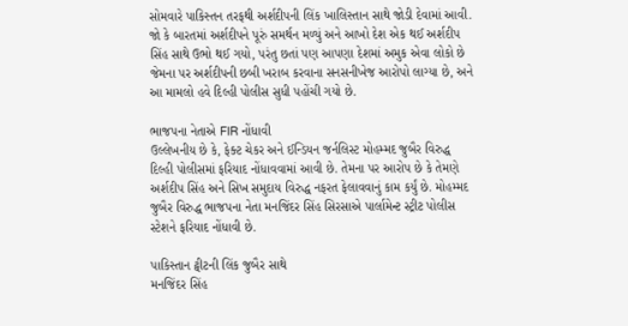સોમવારે પાકિસ્તન તરફથી અર્શદીપની લિંક ખાલિસ્તાન સાથે જોડી દેવામાં આવી. જો કે બારતમાં અર્શદીપને પૂરું સમર્થન મળ્યું અને આખો દેશ એક થઈ અર્શદીપ સિંહ સાથે ઉભો થઈ ગયો, પરંતુ છતાં પણ આપણા દેશમાં અમુક એવા લોકો છે જેમના પર અર્શદીપની છબી ખરાબ કરવાના સનસનીખેજ આરોપો લાગ્યા છે, અને આ મામલો હવે દિલ્હી પોલીસ સુધી પહોંચી ગયો છે.

ભાજપના નેતાએ FIR નોંધાવી
ઉલ્લેખનીય છે કે, ફેક્ટ ચેકર અને ઈન્ડિયન જર્નલિસ્ટ મોહમ્મદ જુબૈર વિરુદ્ધ દિલ્હી પોલીસમાં ફરિયાદ નોંધાવવામાં આવી છે. તેમના પર આરોપ છે કે તેમણે અર્શદીપ સિંહ અને સિખ સમુદાય વિરુદ્ધ નફરત ફેલાવવાનું કામ કર્યું છે. મોહમ્મદ જુબૈર વિરુદ્ધ ભાજપના નેતા મનજિંદર સિંહ સિરસાએ પાર્લામેન્ટ સ્ટ્રીટ પોલીસ સ્ટેશને ફરિયાદ નોંધાવી છે.

પાકિસ્તાન ટ્વીટની લિંક જુબૈર સાથે
મનજિંદર સિંહ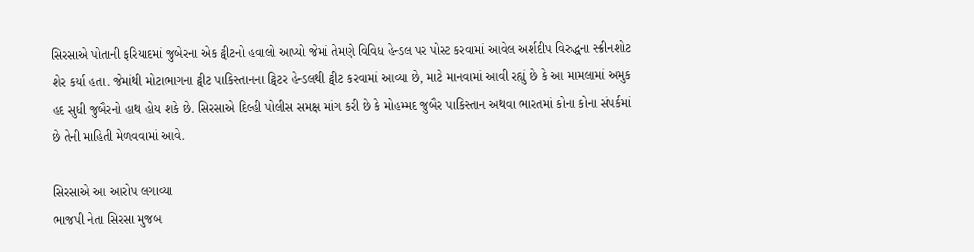સિરસાએ પોતાની ફરિયાદમાં જુબેરના એક ટ્વીટનો હવાલો આપ્યો જેમાં તેમણે વિવિધ હેન્ડલ પર પોસ્ટ કરવામાં આવેલ અર્શદીપ વિરુદ્ધના સ્ક્રીનશોટ શેર કર્યા હતા. જેમાંથી મોટાભાગના ટ્વીટ પાકિસ્તાનના ટ્વિટર હેન્ડલથી ટ્વીટ કરવામાં આવ્યા છે, માટે માનવામાં આવી રહ્યું છે કે આ મામલામાં અમુક હદ સુધી જુબૈરનો હાથ હોય શકે છે. સિરસાએ દિલ્હી પોલીસ સમક્ષ માંગ કરી છે કે મોહમ્મદ જુબૈર પાકિસ્તાન અથવા ભારતમાં કોના કોના સંપર્કમાં છે તેની માહિતી મેળવવામાં આવે.

સિરસાએ આ આરોપ લગાવ્યા
ભાજપી નેતા સિરસા મુજબ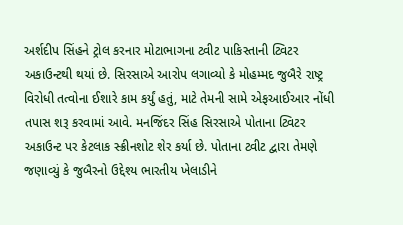અર્શદીપ સિંહને ટ્રોલ કરનાર મોટાભાગના ટ્વીટ પાકિસ્તાની ટ્વિટર અકાઉન્ટથી થયાં છે. સિરસાએ આરોપ લગાવ્યો કે મોહમ્મદ જુબૈરે રાષ્ટ્ર વિરોધી તત્વોના ઈશારે કામ કર્યું હતું, માટે તેમની સામે એફઆઈઆર નોંધી તપાસ શરૂ કરવામાં આવે. મનજિંદર સિંહ સિરસાએ પોતાના ટ્વિટર અકાઉન્ટ પર કેટલાક સ્ક્રીનશોટ શેર કર્યા છે. પોતાના ટ્વીટ દ્વારા તેમણે જણાવ્યું કે જુબૈરનો ઉદ્દેશ્ય ભારતીય ખેલાડીને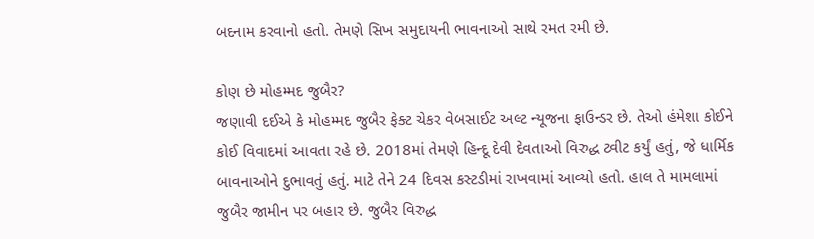બદનામ કરવાનો હતો. તેમણે સિખ સમુદાયની ભાવનાઓ સાથે રમત રમી છે.

કોણ છે મોહમ્મદ જુબૈર?
જણાવી દઈએ કે મોહમ્મદ જુબૈર ફેક્ટ ચેકર વેબસાઈટ અલ્ટ ન્યૂજના ફાઉન્ડર છે. તેઓ હંમેશા કોઈને કોઈ વિવાદમાં આવતા રહે છે. 2018માં તેમણે હિન્દૂ દેવી દેવતાઓ વિરુદ્ધ ટ્વીટ કર્યું હતું, જે ધાર્મિક બાવનાઓને દુભાવતું હતું. માટે તેને 24 દિવસ કસ્ટડીમાં રાખવામાં આવ્યો હતો. હાલ તે મામલામાં જુબૈર જામીન પર બહાર છે. જુબૈર વિરુદ્ધ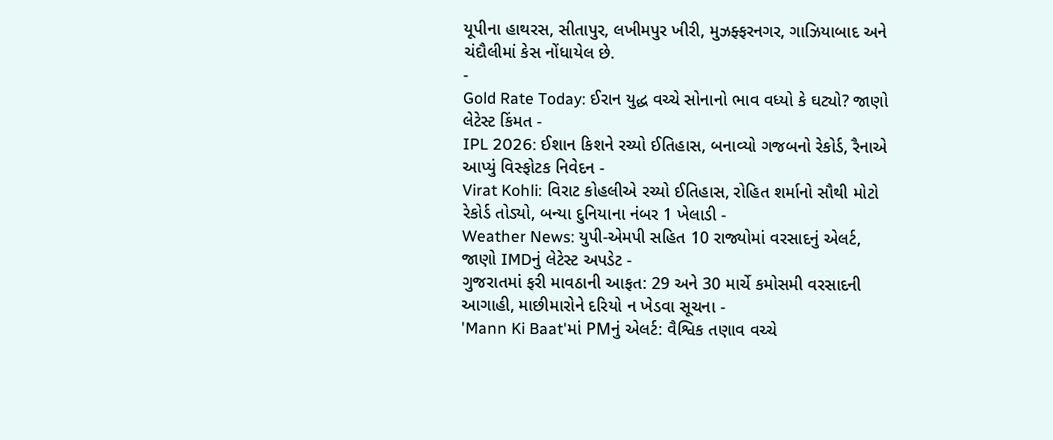યૂપીના હાથરસ, સીતાપુર, લખીમપુર ખીરી, મુઝફ્ફરનગર, ગાઝિયાબાદ અને ચંદૌલીમાં કેસ નોંધાયેલ છે.
-
Gold Rate Today: ઈરાન યુદ્ધ વચ્ચે સોનાનો ભાવ વધ્યો કે ઘટ્યો? જાણો લેટેસ્ટ કિંમત -
IPL 2026: ઈશાન કિશને રચ્યો ઈતિહાસ, બનાવ્યો ગજબનો રેકોર્ડ, રૈનાએ આપ્યું વિસ્ફોટક નિવેદન -
Virat Kohli: વિરાટ કોહલીએ રચ્યો ઈતિહાસ, રોહિત શર્માનો સૌથી મોટો રેકોર્ડ તોડ્યો, બન્યા દુનિયાના નંબર 1 ખેલાડી -
Weather News: યુપી-એમપી સહિત 10 રાજ્યોમાં વરસાદનું એલર્ટ, જાણો IMDનું લેટેસ્ટ અપડેટ -
ગુજરાતમાં ફરી માવઠાની આફત: 29 અને 30 માર્ચે કમોસમી વરસાદની આગાહી, માછીમારોને દરિયો ન ખેડવા સૂચના -
'Mann Ki Baat'માં PMનું એલર્ટ: વૈશ્વિક તણાવ વચ્ચે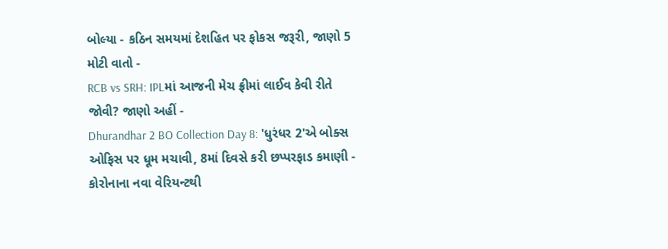બોલ્યા - કઠિન સમયમાં દેશહિત પર ફોકસ જરૂરી, જાણો 5 મોટી વાતો -
RCB vs SRH: IPLમાં આજની મેચ ફ્રીમાં લાઈવ કેવી રીતે જોવી? જાણો અહીં -
Dhurandhar 2 BO Collection Day 8: 'ધુરંધર 2'એ બોક્સ ઓફિસ પર ધૂમ મચાવી, 8માં દિવસે કરી છપ્પરફાડ કમાણી -
કોરોનાના નવા વેરિયન્ટથી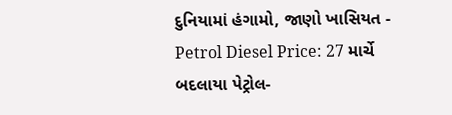દુનિયામાં હંગામો, જાણો ખાસિયત -
Petrol Diesel Price: 27 માર્ચે બદલાયા પેટ્રોલ-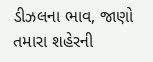ડીઝલના ભાવ, જાણો તમારા શહેરની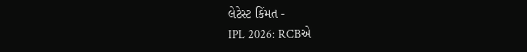લેટેસ્ટ કિંમત -
IPL 2026: RCBએ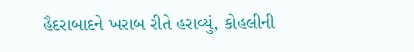હૈદરાબાદને ખરાબ રીતે હરાવ્યું, કોહલીની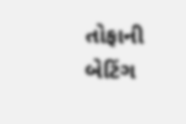તોફાની બેટિંગ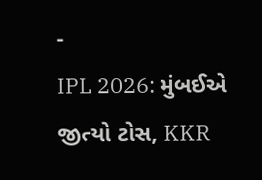-
IPL 2026: મુંબઈએ જીત્યો ટોસ, KKR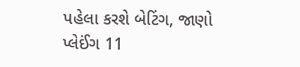પહેલા કરશે બેટિંગ, જાણો પ્લેઈંગ 11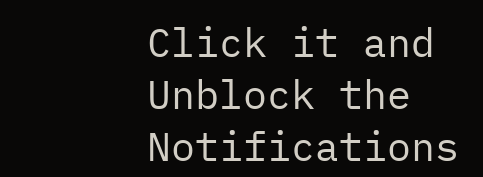Click it and Unblock the Notifications